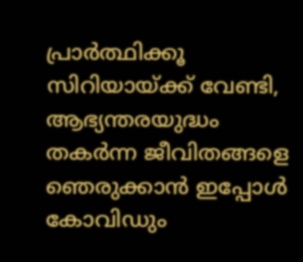പ്രാര്‍ത്ഥിക്കൂ സിറിയായ്ക്ക് വേണ്ടി, ആഭ്യന്തരയുദ്ധം തകര്‍ന്ന ജീവിതങ്ങളെ ഞെരുക്കാന്‍ ഇപ്പോള്‍ കോവിഡും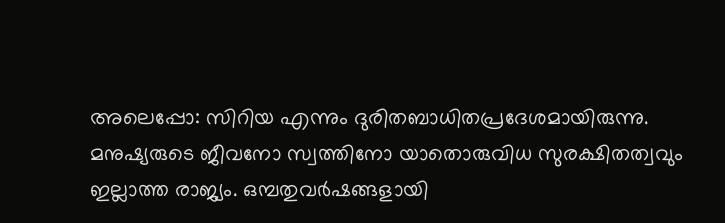അലെപ്പോ: സിറിയ എന്നും ദുരിതബാധിതപ്രദേശമായിരുന്നു. മനുഷ്യരുടെ ജീവനോ സ്വത്തിനോ യാതൊരുവിധ സുരക്ഷിതത്വവും ഇല്ലാത്ത രാജ്യം. ഒമ്പതുവര്‍ഷങ്ങളായി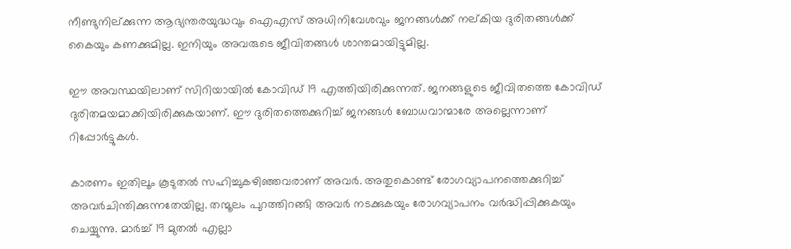നീണ്ടുനില്ക്കുന്ന ആഭ്യന്തരയുദ്ധവും ഐഎസ് അധിനിവേശവും ജനങ്ങള്‍ക്ക് നല്കിയ ദുരിതങ്ങള്‍ക്ക് കൈയും കണക്കുമില്ല. ഇനിയും അവരുടെ ജീവിതങ്ങള്‍ ശാന്തമായിട്ടുമില്ല.

ഈ അവസ്ഥയിലാണ് സിറിയായില്‍ കോവിഡ് 19 എത്തിയിരിക്കുന്നത്. ജനങ്ങളുടെ ജീവിതത്തെ കോവിഡ് ദുരിതമയമാക്കിയിരിക്കുകയാണ്. ഈ ദുരിതത്തെക്കുറിച്ച് ജനങ്ങള്‍ ബോധവാന്മാരേ അല്ലെന്നാണ് റിപ്പോര്‍ട്ടുകള്‍.

കാരണം ഇതിലൂം കൂടുതല്‍ സഹിച്ചുകഴിഞ്ഞവരാണ് അവര്‍. അതുകൊണ്ട് രോഗവ്യാപനത്തെക്കുറിച്ച് അവര്‍ചിന്തിക്കുന്നതേയില്ല. തന്മൂലം പുറത്തിറങ്ങി അവര്‍ നടക്കുകയും രോഗവ്യാപനം വര്‍ദ്ധിപ്പിക്കുകയും ചെയ്യുന്നു. മാര്‍ച്ച് 19 മുതല്‍ എല്ലാ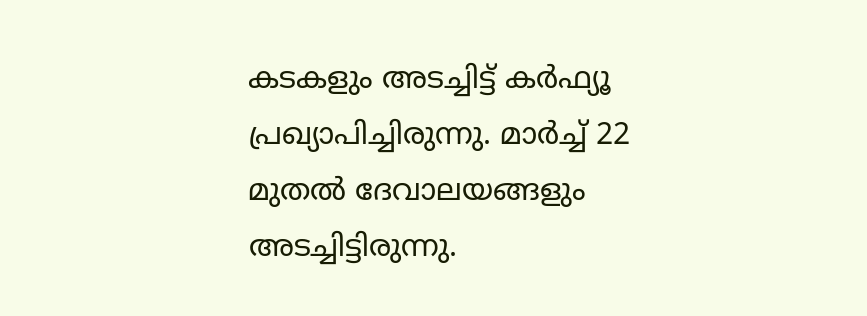കടകളും അടച്ചിട്ട് കര്‍ഫ്യൂ പ്രഖ്യാപിച്ചിരുന്നു. മാര്‍ച്ച് 22 മുതല്‍ ദേവാലയങ്ങളും അടച്ചിട്ടിരുന്നു.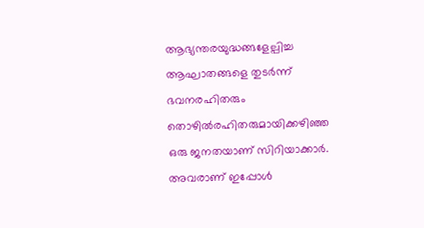ആഭ്യന്തരയുദ്ധങ്ങളേല്പിച്ച ആഘാതങ്ങളെ തുടര്‍ന്ന് ഭവനരഹിതരും തൊഴില്‍രഹിതരുമായിക്കഴിഞ്ഞ ഒരു ജനതയാണ് സിറിയാക്കാര്‍. അവരാണ് ഇപ്പോള്‍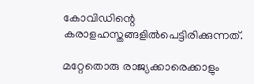കോവിഡിന്റെ കരാളഹസ്തങ്ങളില്‍പെട്ടിരിക്കുന്നത്.

മറ്റേതൊരു രാജ്യക്കാരെക്കാളും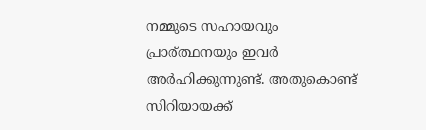നമ്മുടെ സഹായവും പ്രാര്ത്ഥനയും ഇവര്‍ അര്‍ഹിക്കുന്നുണ്ട്. അതുകൊണ്ട് സിറിയായക്ക്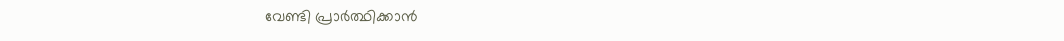വേണ്ടി പ്രാര്‍ത്ഥിക്കാന്‍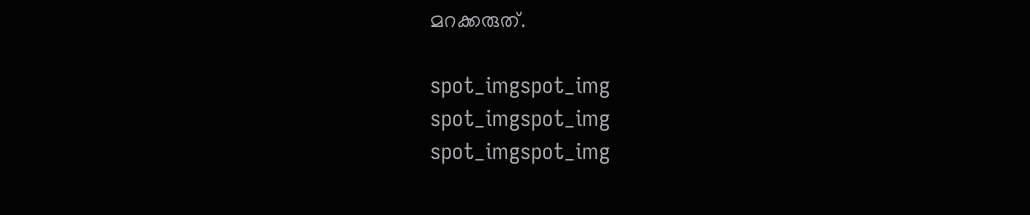മറക്കരുത്.

spot_imgspot_img
spot_imgspot_img
spot_imgspot_img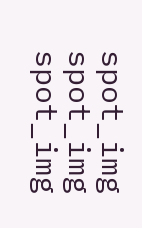spot_img
spot_img
spot_img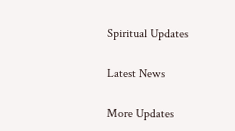Spiritual Updates

Latest News

More Updates